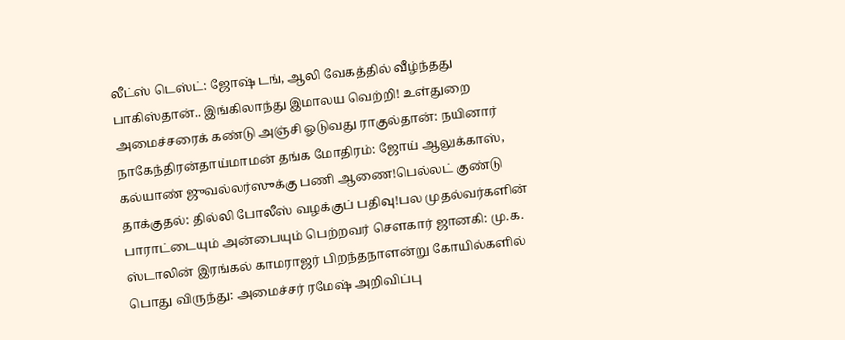லீட்ஸ் டெஸ்ட்: ஜோஷ் டங், ஆலி வேகத்தில் வீழ்ந்தது பாகிஸ்தான்.. இங்கிலாந்து இமாலய வெற்றி! உள்துறை அமைச்சரைக் கண்டு அஞ்சி ஓடுவது ராகுல்தான்: நயினார் நாகேந்திரன்தாய்மாமன் தங்க மோதிரம்: ஜோய் ஆலுக்காஸ், கல்யாண் ஜுவல்லர்ஸுக்கு பணி ஆணை!பெல்லட் குண்டு தாக்குதல்: தில்லி போலீஸ் வழக்குப் பதிவு!பல முதல்வர்களின் பாராட்டையும் அன்பையும் பெற்றவர் சௌகார் ஜானகி: மு.க. ஸ்டாலின் இரங்கல் காமராஜர் பிறந்தநாளன்று கோயில்களில் பொது விருந்து: அமைச்சர் ரமேஷ் அறிவிப்பு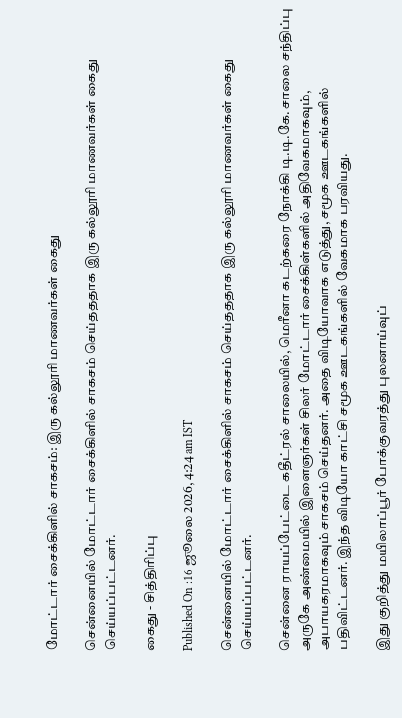மோட்டார் சைக்கிளில் சாகசம்: இரு கல்லூரி மாணவர்கள் கைது

சென்னையில் மோட்டார் சைக்கிளில் சாகசம் செய்தததாக இரு கல்லூரி மாணவர்கள் கைது செய்யப்பட்டனர்.

கைது - சித்திரிப்பு

Published On :16 ஜூலை 2026, 4:24 am IST

சென்னையில் மோட்டார் சைக்கிளில் சாகசம் செய்தததாக இரு கல்லூரி மாணவர்கள் கைது செய்யப்பட்டனர்.

சென்னை ராயப்பேட்டை கதீட்ரல் சாலையில், மெரீனா கடற்கரை நோக்கி டி.டி.கே. சாலை சந்திப்பு அருகே அண்மையில் இளைஞர்கள் சிலர் மோட்டார் சைக்கிள்களில் அதிவேகமாகவும், அபாயகரமாகவும் சாகசம் செய்தனர். அதை விடியோவாக எடுத்து, சமூக ஊடகங்களில் பதிவிட்டனர். இந்த விடியோ காட்சி சமூக ஊடகங்களில் வேகமாக பரவியது.

இது குறித்து மயிலாப்பூர் போக்குவரத்து புலனாய்வுப்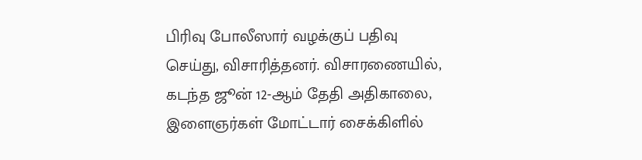பிரிவு போலீஸார் வழக்குப் பதிவு செய்து, விசாரித்தனர். விசாரணையில், கடந்த ஜூன் 12-ஆம் தேதி அதிகாலை, இளைஞர்கள் மோட்டார் சைக்கிளில்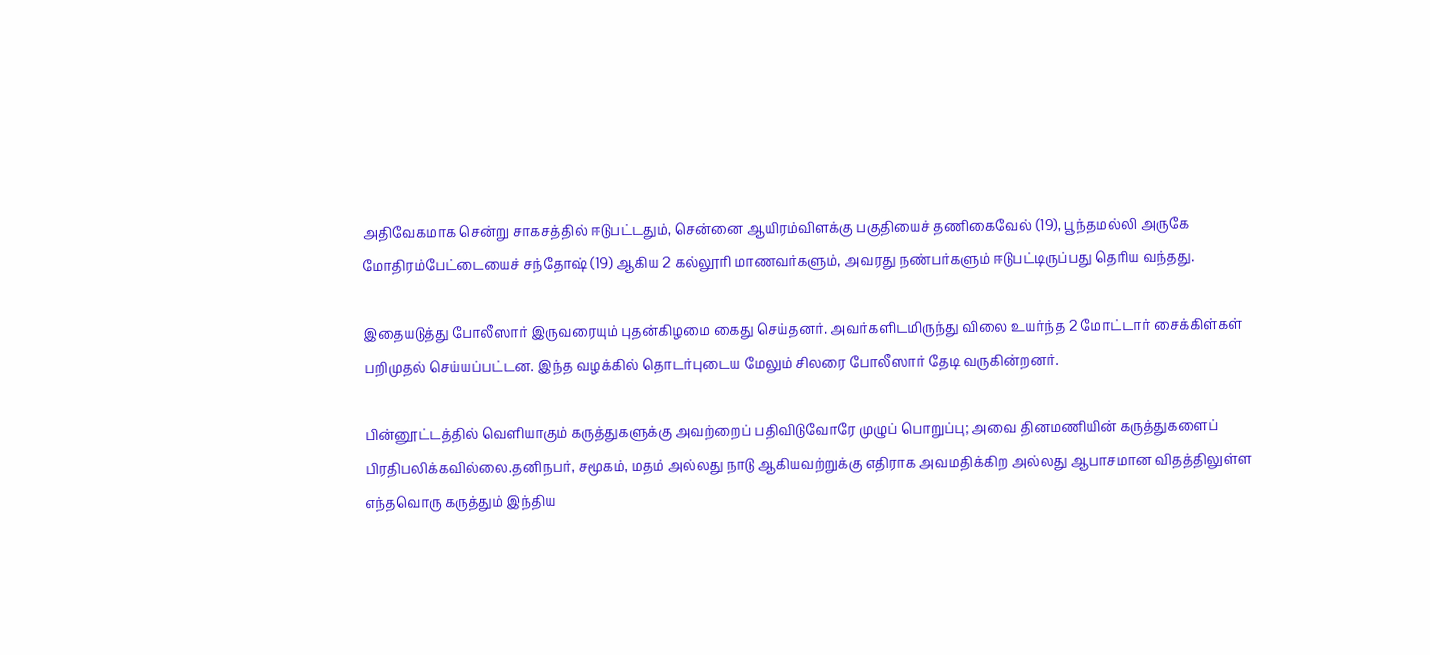அதிவேகமாக சென்று சாகசத்தில் ஈடுபட்டதும், சென்னை ஆயிரம்விளக்கு பகுதியைச் தணிகைவேல் (19), பூந்தமல்லி அருகே மோதிரம்பேட்டையைச் சந்தோஷ் (19) ஆகிய 2 கல்லூரி மாணவர்களும், அவரது நண்பர்களும் ஈடுபட்டிருப்பது தெரிய வந்தது.

இதையடுத்து போலீஸார் இருவரையும் புதன்கிழமை கைது செய்தனர். அவர்களிடமிருந்து விலை உயர்ந்த 2 மோட்டார் சைக்கிள்கள் பறிமுதல் செய்யப்பட்டன. இந்த வழக்கில் தொடர்புடைய மேலும் சிலரை போலீஸார் தேடி வருகின்றனர்.

பின்னூட்டத்தில் வெளியாகும் கருத்துகளுக்கு அவற்றைப் பதிவிடுவோரே முழுப் பொறுப்பு; அவை தினமணியின் கருத்துகளைப் பிரதிபலிக்கவில்லை.தனிநபர், சமூகம், மதம் அல்லது நாடு ஆகியவற்றுக்கு எதிராக அவமதிக்கிற அல்லது ஆபாசமான விதத்திலுள்ள எந்தவொரு கருத்தும் இந்திய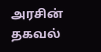அரசின் தகவல்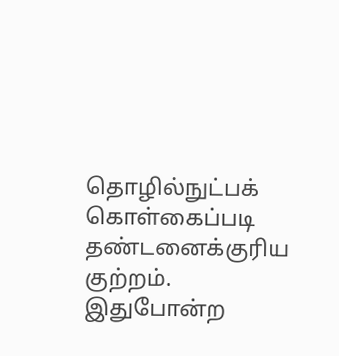தொழில்நுட்பக் கொள்கைப்படி தண்டனைக்குரிய குற்றம். இதுபோன்ற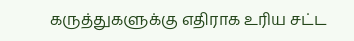கருத்துகளுக்கு எதிராக உரிய சட்ட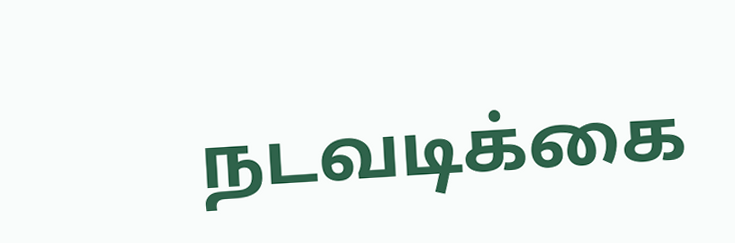நடவடிக்கை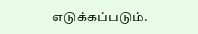எடுக்கப்படும்.